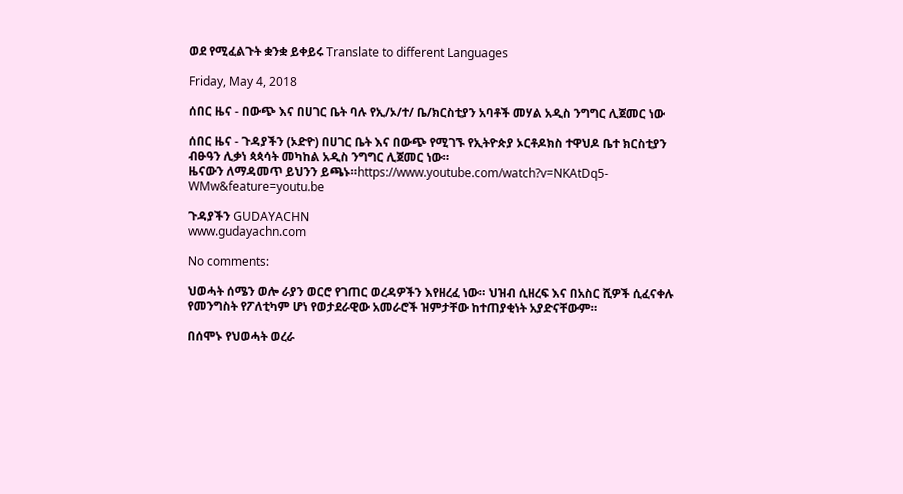ወደ የሚፈልጉት ቋንቋ ይቀይሩ Translate to different Languages

Friday, May 4, 2018

ሰበር ዜና - በውጭ እና በሀገር ቤት ባሉ የኢ/ኦ/ተ/ ቤ/ክርስቲያን አባቶች መሃል አዲስ ንግግር ሊጀመር ነው

ሰበር ዜና - ጉዳያችን (ኦድዮ) በሀገር ቤት እና በውጭ የሚገኙ የኢትዮጵያ ኦርቶዶክስ ተዋህዶ ቤተ ክርስቲያን ብፁዓን ሊቃነ ጳጳሳት መካከል አዲስ ንግግር ሊጀመር ነው።
ዜናውን ለማዳመጥ ይህንን ይጫኑ።https://www.youtube.com/watch?v=NKAtDq5-WMw&feature=youtu.be

ጉዳያችን GUDAYACHN
www.gudayachn.com

No comments:

ህወሓት ሰሜን ወሎ ራያን ወርሮ የገጠር ወረዳዎችን እየዘረፈ ነው። ህዝብ ሲዘረፍ እና በአስር ሺዎች ሲፈናቀሉ የመንግስት የፖለቲካም ሆነ የወታደራዊው አመራሮች ዝምታቸው ከተጠያቂነት አያድናቸውም።

በሰሞኑ የህወሓት ወረራ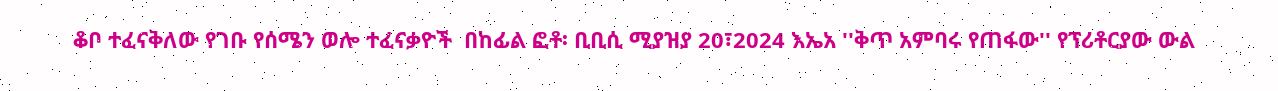ቆቦ ተፈናቅለው የገቡ የሰሜን ወሎ ተፈናቃዮች  በከፊል ፎቶ፡ ቢቢሲ ሚያዝያ 20፣2024 እኤአ ''ቅጥ አምባሩ የጠፋው'' የፕሪቶርያው ውል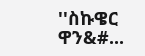''ስኩዌር ዋን&#...